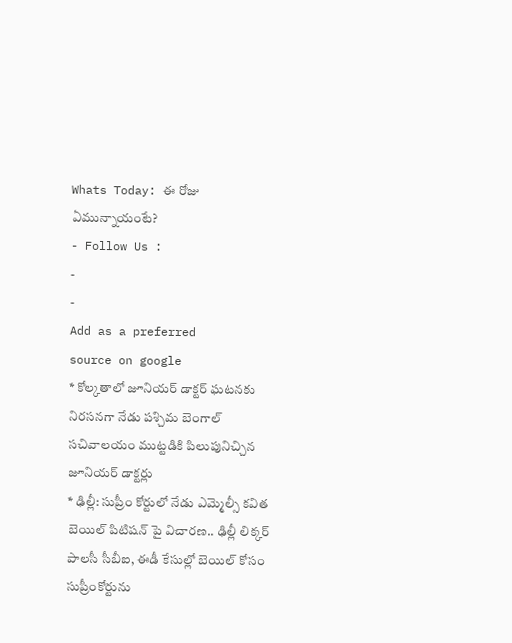Whats Today: ఈ రోజు ఏమున్నాయంటే?
- Follow Us :
-
-
Add as a preferred
source on google
* కోల్కతాలో జూనియర్ డాక్టర్ ఘటనకు నిరసనగా నేడు పశ్చిమ బెంగాల్ సచివాలయం ముట్టడికి పిలుపునిచ్చిన జూనియర్ డాక్టర్లు
* ఢిల్లీ: సుప్రీం కోర్టులో నేడు ఎమ్మెల్సీ కవిత బెయిల్ పిటిషన్ పై విచారణ.. ఢిల్లీ లిక్కర్ పాలసీ సీబీఐ, ఈడీ కేసుల్లో బెయిల్ కోసం సుప్రీంకోర్టును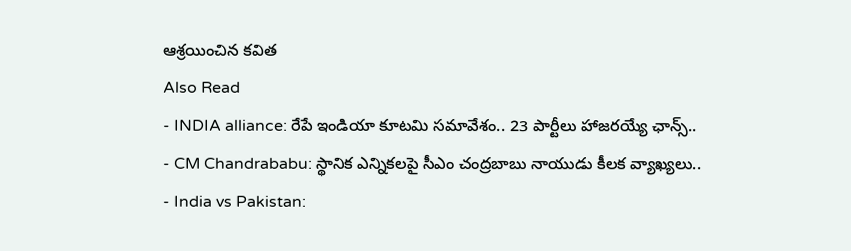ఆశ్రయించిన కవిత
Also Read
- INDIA alliance: రేపే ఇండియా కూటమి సమావేశం.. 23 పార్టీలు హాజరయ్యే ఛాన్స్..
- CM Chandrababu: స్థానిక ఎన్నికలపై సీఎం చంద్రబాబు నాయుడు కీలక వ్యాఖ్యలు..
- India vs Pakistan: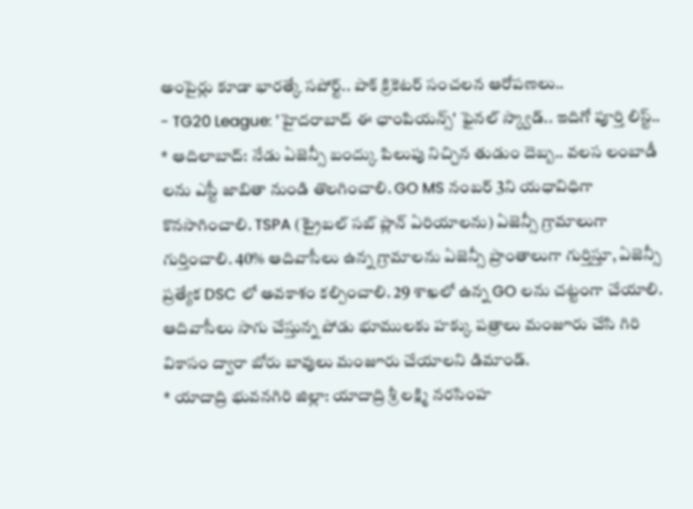అంపైర్లు కూడా భారత్కే సపోర్ట్.. పాక్ క్రికెటర్ సంచలన ఆరోపణలు..
- TG20 League: 'హైదరాబాద్ ఈ ఛాంపియన్స్' ఫైనల్ స్క్వాడ్.. ఇదిగో పూర్తి లిస్ట్..
* ఆదిలాబాద్: నేడు ఏజెన్సీ బంద్కు పిలుపు నిచ్చిన తుడుం దెబ్బ.. వలస లంబాడీ లను ఎస్టీ జాబితా నుండి తొలగించాలి. GO MS నంబర్ 3ని యధావిధిగా కొనసాగించాలి. TSPA (ట్రైబల్ సబ్ ప్లాన్ ఏరియాలను) ఏజెన్సీ గ్రామాలుగా గుర్తించాలి. 40% ఆదివాసీలు ఉన్న గ్రామాలను ఏజెన్సీ ప్రాంతాలుగా గుర్తిస్తూ, ఏజెన్సీ ప్రత్యేక DSC లో అవకాశం కల్పించాలి. 29 శాఖలో ఉన్న GO లను చట్టంగా చేయాలి. ఆదివాసీలు సాగు చేస్తున్న పోడు భూములకు హక్కు పత్రాలు మంజూరు చేసి గిరి వికాసం ద్వారా బోరు బావులు మంజూరు చేయాలని డిమాండ్.
* యాదాద్రి భువనగిరి జిల్లా: యాదాద్రి శ్రీ లక్ష్మి నరసింహ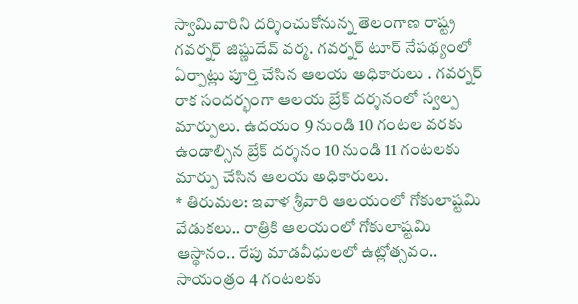స్వామివారిని దర్శించుకోనున్న తెలంగాణ రాష్ట్ర గవర్నర్ జిష్ణుదేవ్ వర్మ. గవర్నర్ టూర్ నేపథ్యంలో ఏర్పాట్లు పూర్తి చేసిన ఆలయ అధికారులు . గవర్నర్ రాక సందర్భంగా ఆలయ బ్రేక్ దర్శనంలో స్వల్ప మార్పులు. ఉదయం 9 నుండి 10 గంటల వరకు ఉండాల్సిన బ్రేక్ దర్శనం 10 నుండి 11 గంటలకు మార్పు చేసిన ఆలయ అధికారులు.
* తిరుమల: ఇవాళ శ్రీవారి ఆలయంలో గోకులాష్టమి వేడుకలు.. రాత్రికి ఆలయంలో గోకులాష్టమి ఆస్థానం.. రేపు మాడవీధులలో ఉట్లోత్సవం.. సాయంత్రం 4 గంటలకు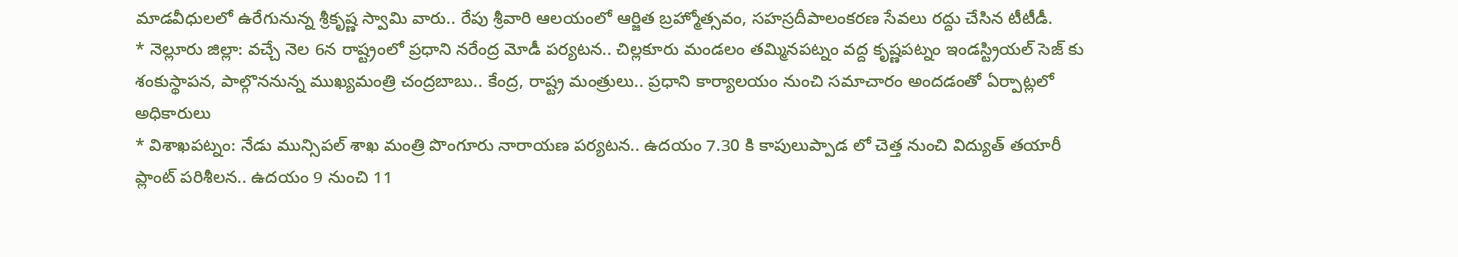మాడవీధులలో ఉరేగునున్న శ్రీకృష్ణ స్వామి వారు.. రేపు శ్రీవారి ఆలయంలో ఆర్జిత బ్రహ్మోత్సవం, సహస్రదీపాలంకరణ సేవలు రద్దు చేసిన టీటీడీ.
* నెల్లూరు జిల్లా: వచ్చే నెల 6న రాష్ట్రంలో ప్రధాని నరేంద్ర మోడీ పర్యటన.. చిల్లకూరు మండలం తమ్మినపట్నం వద్ద కృష్ణపట్నం ఇండస్ట్రియల్ సెజ్ కు శంకుస్థాపన, పాల్గొననున్న ముఖ్యమంత్రి చంద్రబాబు.. కేంద్ర, రాష్ట్ర మంత్రులు.. ప్రధాని కార్యాలయం నుంచి సమాచారం అందడంతో ఏర్పాట్లలో అధికారులు
* విశాఖపట్నం: నేడు మున్సిపల్ శాఖ మంత్రి పొంగూరు నారాయణ పర్యటన.. ఉదయం 7.30 కి కాపులుప్పాడ లో చెత్త నుంచి విద్యుత్ తయారీ ప్లాంట్ పరిశీలన.. ఉదయం 9 నుంచి 11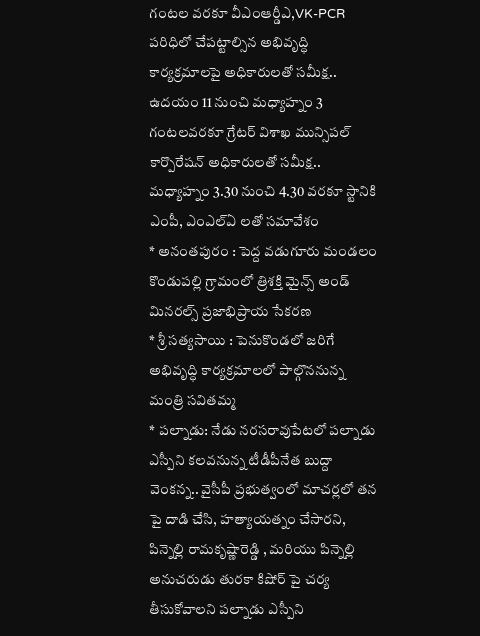గంటల వరకూ వీఎంఆర్డీఎ,VK-PCR పరిధిలో చేపట్టాల్సిన అభివృద్ధి కార్యక్రమాలపై అధికారులతో సమీక్ష.. ఉదయం 11 నుంచి మధ్యాహ్నం 3 గంటలవరకూ గ్రేటర్ విశాఖ మున్సిపల్ కార్పొరేషన్ అధికారులతో సమీక్ష.. మధ్యాహ్నం 3.30 నుంచి 4.30 వరకూ స్టానికి ఎంపీ, ఎంఎల్ఏ లతో సమావేశం
* అనంతపురం : పెద్ద వడుగూరు మండలం కొండుపల్లి గ్రామంలో త్రిశక్తి మైన్స్ అండ్ మినరల్స్ ప్రజాభిప్రాయ సేకరణ
* శ్రీ సత్యసాయి : పెనుకొండలో జరిగే అభివృద్ధి కార్యక్రమాలలో పాల్గొననున్న మంత్రి సవితమ్మ
* పల్నాడు: నేడు నరసరావుపేటలో పల్నాడు ఎస్పీని కలవనున్న టీడీపీనేత బుద్దా వెంకన్న.. వైసీపీ ప్రభుత్వంలో మాచర్లలో తన పై దాడి చేసి, హత్యాయత్నం చేసారని, పిన్నెల్లి రామకృష్ణారెడ్డి , మరియు పిన్నెల్లి అనుచరుడు తురకా కిషోర్ పై చర్య తీసుకోవాలని పల్నాడు ఎస్పీని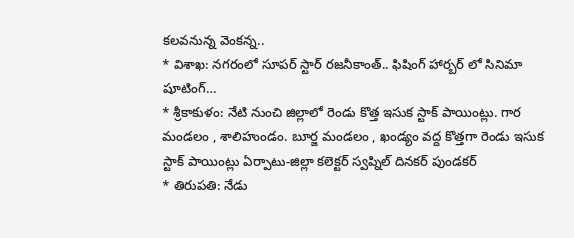కలవనున్న వెంకన్న..
* విశాఖ: నగరంలో సూపర్ స్టార్ రజనీకాంత్.. ఫిషింగ్ హార్బర్ లో సినిమా షూటింగ్…
* శ్రీకాకుళం: నేటి నుంచి జిల్లాలో రెండు కొత్త ఇసుక స్టాక్ పాయింట్లు. గార మండలం , శాలిహుండం. బూర్జ మండలం , ఖండ్యం వద్ద కొత్తగా రెండు ఇసుక స్టాక్ పాయింట్లు ఏర్పాటు-జిల్లా కలెక్టర్ స్వప్నిల్ దినకర్ పుండకర్
* తిరుపతి: నేడు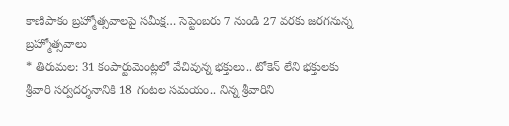కాణిపాకం బ్రహ్మోత్సవాలపై సమీక్ష… సెప్టెంబరు 7 నుండి 27 వరకు జరగనున్న బ్రహ్మోత్సవాలు
* తిరుమల: 31 కంపార్టుమెంట్లలో వేచివున్న భక్తులు.. టోకెన్ లేని భక్తులకు శ్రీవారి సర్వదర్శనానికి 18 గంటల సమయం.. నిన్న శ్రీవారిని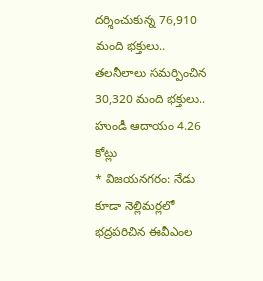దర్శించుకున్న 76,910 మంది భక్తులు.. తలనీలాలు సమర్పించిన 30,320 మంది భక్తులు.. హుండీ ఆదాయం 4.26 కోట్లు
* విజయనగరం: నేడు కూడా నెల్లిమర్లలో భద్రపరిచిన ఈవీఎంల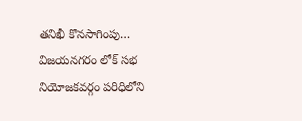తనిఖీ కొనసాగింపు… విజయనగరం లోక్ సభ నియోజకవర్గం పరిధిలోని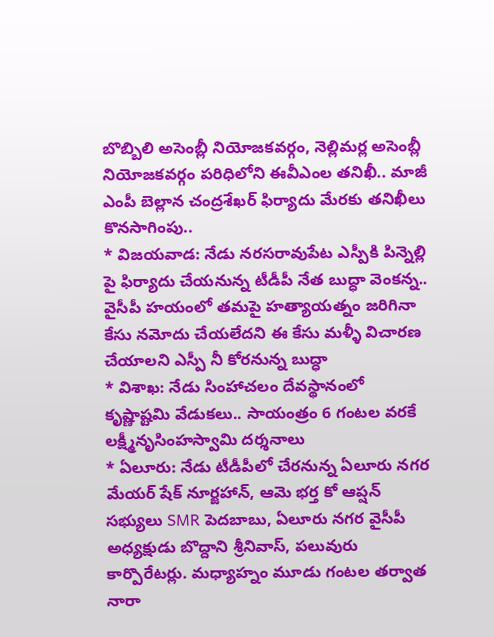బొబ్బిలి అసెంబ్లీ నియోజకవర్గం, నెల్లిమర్ల అసెంబ్లీ నియోజకవర్గం పరిధిలోని ఈవీఎంల తనిఖీ.. మాజీ ఎంపీ బెల్లాన చంద్రశేఖర్ ఫిర్యాదు మేరకు తనిఖీలు కొనసాగింపు..
* విజయవాడ: నేడు నరసరావుపేట ఎస్పీకి పిన్నెల్లి పై ఫిర్యాదు చేయనున్న టీడీపీ నేత బుద్ధా వెంకన్న.. వైసీపీ హయంలో తమపై హత్యాయత్నం జరిగినా కేసు నమోదు చేయలేదని ఈ కేసు మళ్ళీ విచారణ చేయాలని ఎస్పీ నీ కోరనున్న బుద్ధా
* విశాఖ: నేడు సింహాచలం దేవస్థానంలో కృష్ణాష్టమి వేడుకలు.. సాయంత్రం 6 గంటల వరకే లక్ష్మీనృసింహస్వామి దర్శనాలు
* ఏలూరు: నేడు టీడీపీలో చేరనున్న ఏలూరు నగర మేయర్ షేక్ నూర్జహాన్, ఆమె భర్త కో ఆప్షన్ సభ్యులు SMR పెదబాబు, ఏలూరు నగర వైసీపీ అధ్యక్షుడు బొద్దాని శ్రీనివాస్, పలువురు కార్పొరేటర్లు. మధ్యాహ్నం మూడు గంటల తర్వాత నారా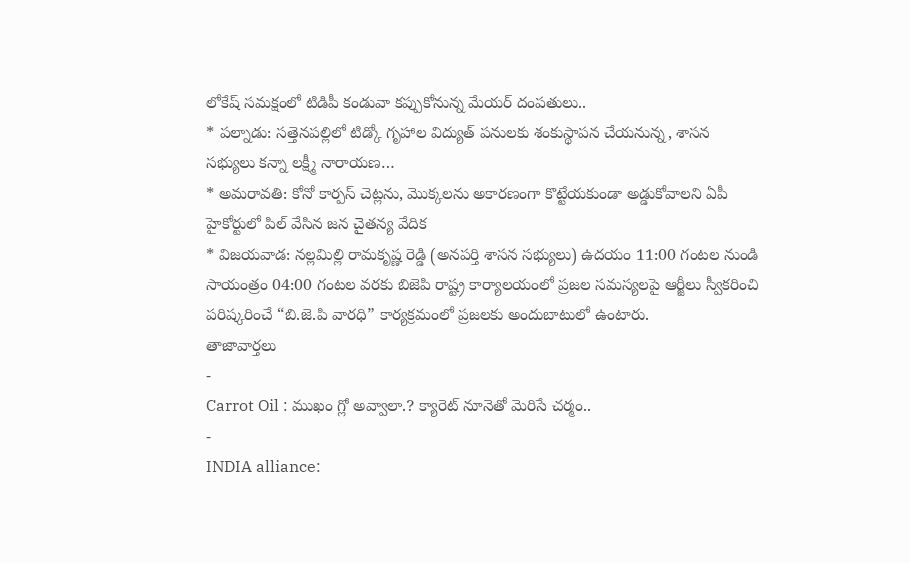లోకేష్ సమక్షంలో టిడిపీ కండువా కప్పుకోనున్న మేయర్ దంపతులు..
* పల్నాడు: సత్తెనపల్లిలో టిడ్కో గృహాల విద్యుత్ పనులకు శంకుస్థాపన చేయనున్న, శాసన సభ్యులు కన్నా లక్ష్మీ నారాయణ…
* అమరావతి: కోనో కార్పస్ చెట్లను, మొక్కలను అకారణంగా కొట్టేయకుండా అడ్డుకోవాలని ఏపీ హైకోర్టులో పిల్ వేసిన జన చైతన్య వేదిక
* విజయవాడ: నల్లమిల్లి రామకృష్ణ రెడ్డి (అనపర్తి శాసన సభ్యులు) ఉదయం 11:00 గంటల నుండి సాయంత్రం 04:00 గంటల వరకు బిజెపి రాష్ట్ర కార్యాలయంలో ప్రజల సమస్యలపై ఆర్జీలు స్వీకరించి పరిష్కరించే “బి.జె.పి వారధి” కార్యక్రమంలో ప్రజలకు అందుబాటులో ఉంటారు.
తాజావార్తలు
-
Carrot Oil : ముఖం గ్లో అవ్వాలా.? క్యారెట్ నూనెతో మెరిసే చర్మం..
-
INDIA alliance: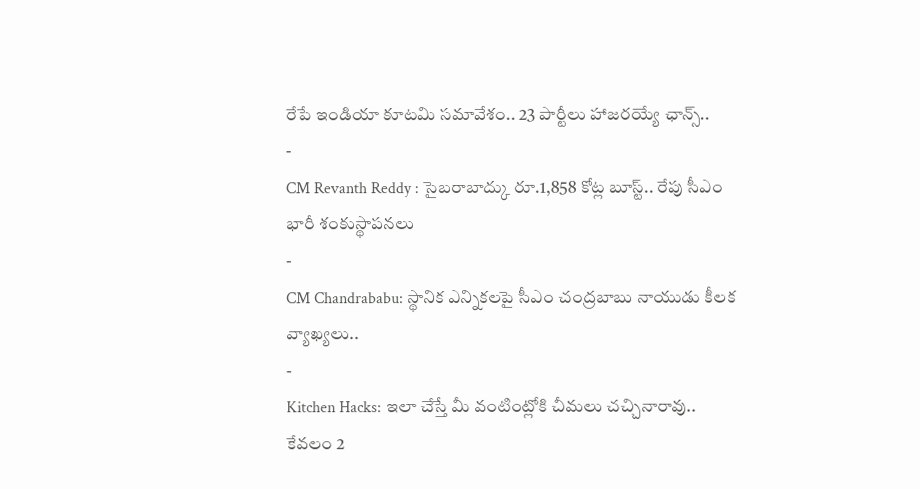రేపే ఇండియా కూటమి సమావేశం.. 23 పార్టీలు హాజరయ్యే ఛాన్స్..
-
CM Revanth Reddy : సైబరాబాద్కు రూ.1,858 కోట్ల బూస్ట్.. రేపు సీఎం భారీ శంకుస్థాపనలు
-
CM Chandrababu: స్థానిక ఎన్నికలపై సీఎం చంద్రబాబు నాయుడు కీలక వ్యాఖ్యలు..
-
Kitchen Hacks: ఇలా చేస్తే మీ వంటింట్లోకి చీమలు చచ్చినారావు.. కేవలం 2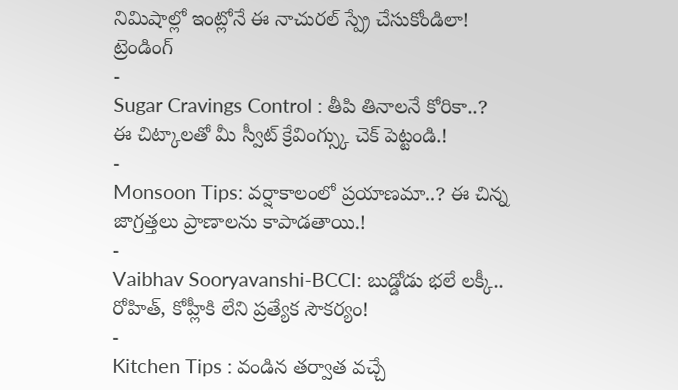నిమిషాల్లో ఇంట్లోనే ఈ నాచురల్ స్ప్రే చేసుకోండిలా!
ట్రెండింగ్
-
Sugar Cravings Control : తీపి తినాలనే కోరికా..? ఈ చిట్కాలతో మీ స్వీట్ క్రేవింగ్స్కు చెక్ పెట్టండి.!
-
Monsoon Tips: వర్షాకాలంలో ప్రయాణమా..? ఈ చిన్న జాగ్రత్తలు ప్రాణాలను కాపాడతాయి.!
-
Vaibhav Sooryavanshi-BCCI: బుడ్డోడు భలే లక్కీ.. రోహిత్, కోహ్లీకి లేని ప్రత్యేక సౌకర్యం!
-
Kitchen Tips : వండిన తర్వాత వచ్చే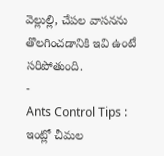వెల్లుల్లి, చేపల వాసనను తొలగించడానికి ఇవి ఉంటే సరిపోతుంది.
-
Ants Control Tips : ఇంట్లో చీమల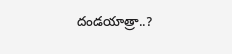దండయాత్రా..?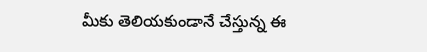మీకు తెలియకుండానే చేస్తున్న ఈ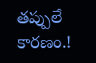తప్పులే కారణం.!